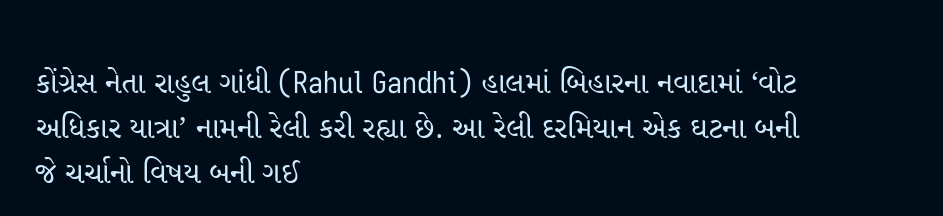કોંગ્રેસ નેતા રાહુલ ગાંધી (Rahul Gandhi) હાલમાં બિહારના નવાદામાં ‘વોટ અધિકાર યાત્રા’ નામની રેલી કરી રહ્યા છે. આ રેલી દરમિયાન એક ઘટના બની જે ચર્ચાનો વિષય બની ગઈ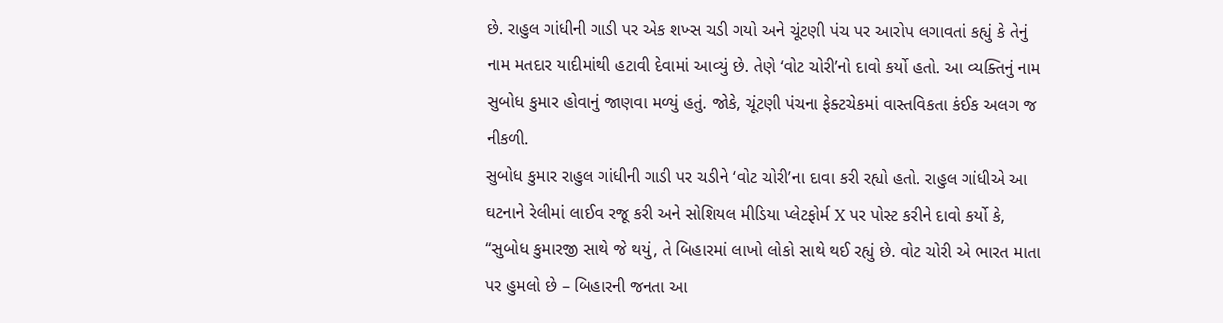છે. રાહુલ ગાંધીની ગાડી પર એક શખ્સ ચડી ગયો અને ચૂંટણી પંચ પર આરોપ લગાવતાં કહ્યું કે તેનું નામ મતદાર યાદીમાંથી હટાવી દેવામાં આવ્યું છે. તેણે ‘વોટ ચોરી’નો દાવો કર્યો હતો. આ વ્યક્તિનું નામ સુબોધ કુમાર હોવાનું જાણવા મળ્યું હતું. જોકે, ચૂંટણી પંચના ફેક્ટચેકમાં વાસ્તવિકતા કંઈક અલગ જ નીકળી.
સુબોધ કુમાર રાહુલ ગાંધીની ગાડી પર ચડીને ‘વોટ ચોરી’ના દાવા કરી રહ્યો હતો. રાહુલ ગાંધીએ આ ઘટનાને રેલીમાં લાઈવ રજૂ કરી અને સોશિયલ મીડિયા પ્લેટફોર્મ X પર પોસ્ટ કરીને દાવો કર્યો કે, “સુબોધ કુમારજી સાથે જે થયું, તે બિહારમાં લાખો લોકો સાથે થઈ રહ્યું છે. વોટ ચોરી એ ભારત માતા પર હુમલો છે – બિહારની જનતા આ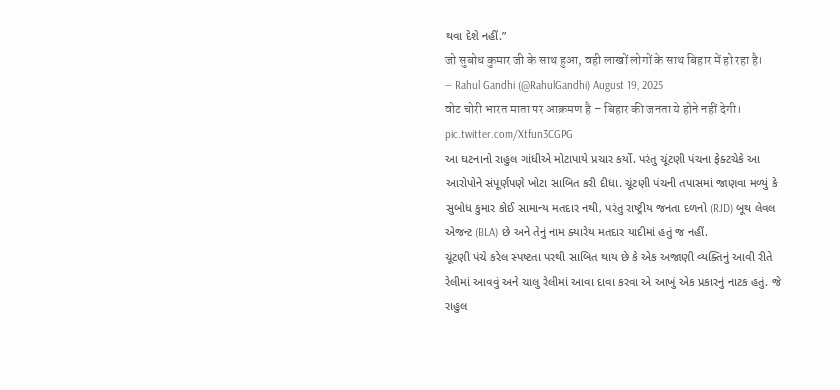થવા દેશે નહીં.”
जो सुबोध कुमार जी के साथ हुआ, वही लाखों लोगों के साथ बिहार में हो रहा है।
— Rahul Gandhi (@RahulGandhi) August 19, 2025
वोट चोरी भारत माता पर आक्रमण है – बिहार की जनता ये होने नहीं देगी। pic.twitter.com/Xtfun3CGPG
આ ઘટનાનો રાહુલ ગાંધીએ મોટાપાયે પ્રચાર કર્યો. પરંતુ ચૂંટણી પંચના ફેક્ટચેકે આ આરોપોને સંપૂર્ણપણે ખોટા સાબિત કરી દીધા. ચૂંટણી પંચની તપાસમાં જાણવા મળ્યું કે સુબોધ કુમાર કોઈ સામાન્ય મતદાર નથી, પરંતુ રાષ્ટ્રીય જનતા દળનો (RJD) બૂથ લેવલ એજન્ટ (BLA) છે અને તેનું નામ ક્યારેય મતદાર યાદીમાં હતું જ નહીં.
ચૂંટણી પંચે કરેલ સ્પષ્ટતા પરથી સાબિત થાય છે કે એક અજાણી વ્યક્તિનું આવી રીતે રેલીમાં આવવું અને ચાલુ રેલીમાં આવા દાવા કરવા એ આખું એક પ્રકારનું નાટક હતું. જે રાહુલ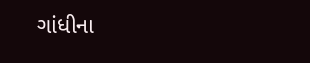ગાંધીના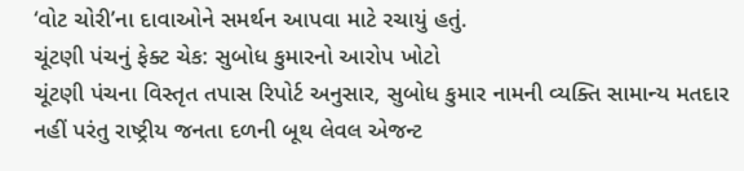‘વોટ ચોરી’ના દાવાઓને સમર્થન આપવા માટે રચાયું હતું.
ચૂંટણી પંચનું ફેક્ટ ચેક: સુબોધ કુમારનો આરોપ ખોટો
ચૂંટણી પંચના વિસ્તૃત તપાસ રિપોર્ટ અનુસાર, સુબોધ કુમાર નામની વ્યક્તિ સામાન્ય મતદાર નહીં પરંતુ રાષ્ટ્રીય જનતા દળની બૂથ લેવલ એજન્ટ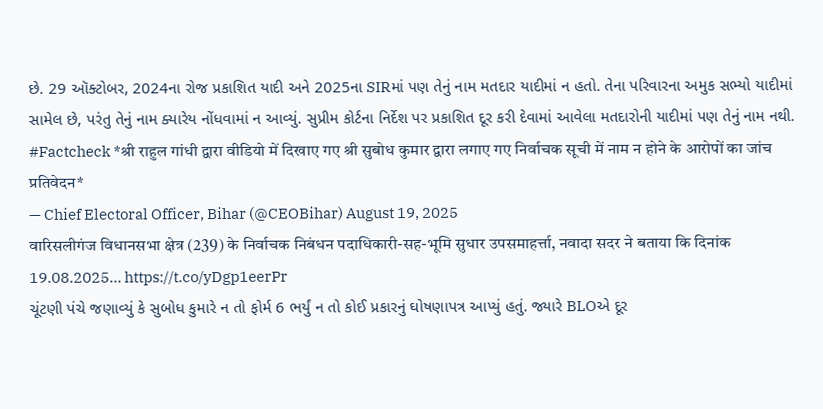છે. 29 ઑક્ટોબર, 2024ના રોજ પ્રકાશિત યાદી અને 2025ના SIRમાં પણ તેનું નામ મતદાર યાદીમાં ન હતો. તેના પરિવારના અમુક સભ્યો યાદીમાં સામેલ છે, પરંતુ તેનું નામ ક્યારેય નોંધવામાં ન આવ્યું. સુપ્રીમ કોર્ટના નિર્દેશ પર પ્રકાશિત દૂર કરી દેવામાં આવેલા મતદારોની યાદીમાં પણ તેનું નામ નથી.
#Factcheck *श्री राहुल गांधी द्वारा वीडियो में दिखाए गए श्री सुबोध कुमार द्वारा लगाए गए निर्वाचक सूची में नाम न होने के आरोपों का जांच प्रतिवेदन*
— Chief Electoral Officer, Bihar (@CEOBihar) August 19, 2025
वारिसलीगंज विधानसभा क्षेत्र (239) के निर्वाचक निबंधन पदाधिकारी-सह-भूमि सुधार उपसमाहर्त्ता, नवादा सदर ने बताया कि दिनांक 19.08.2025… https://t.co/yDgp1eerPr
ચૂંટણી પંચે જણાવ્યું કે સુબોધ કુમારે ન તો ફોર્મ 6 ભર્યું ન તો કોઈ પ્રકારનું ઘોષણાપત્ર આપ્યું હતું. જ્યારે BLOએ દૂર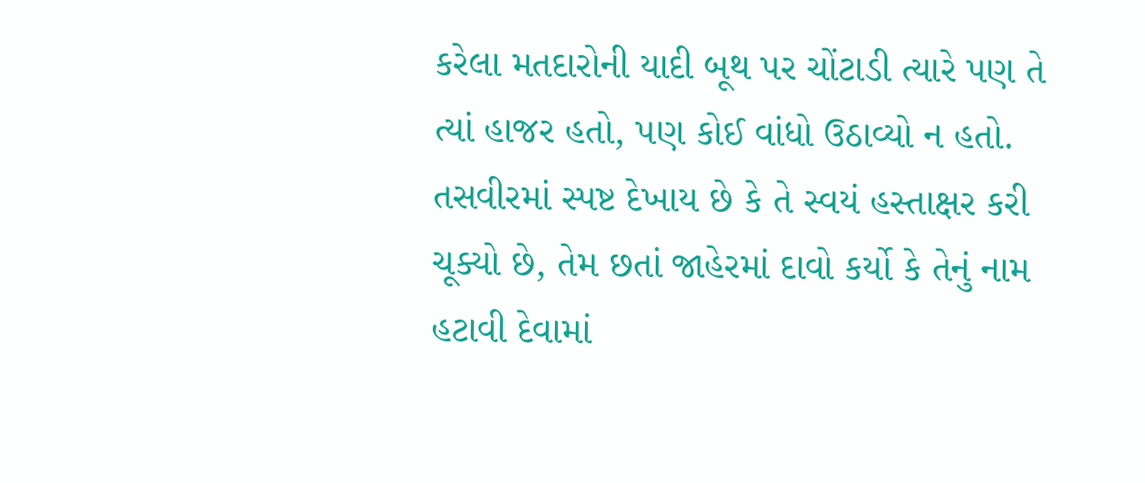કરેલા મતદારોની યાદી બૂથ પર ચોંટાડી ત્યારે પણ તે ત્યાં હાજર હતો, પણ કોઈ વાંધો ઉઠાવ્યો ન હતો. તસવીરમાં સ્પષ્ટ દેખાય છે કે તે સ્વયં હસ્તાક્ષર કરી ચૂક્યો છે, તેમ છતાં જાહેરમાં દાવો કર્યો કે તેનું નામ હટાવી દેવામાં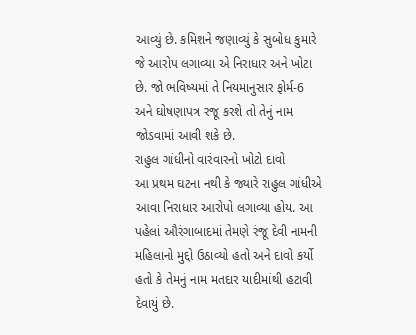આવ્યું છે. કમિશને જણાવ્યું કે સુબોધ કુમારે જે આરોપ લગાવ્યા એ નિરાધાર અને ખોટા છે. જો ભવિષ્યમાં તે નિયમાનુસાર ફોર્મ-6 અને ઘોષણાપત્ર રજૂ કરશે તો તેનું નામ જોડવામાં આવી શકે છે.
રાહુલ ગાંધીનો વારંવારનો ખોટો દાવો
આ પ્રથમ ઘટના નથી કે જ્યારે રાહુલ ગાંધીએ આવા નિરાધાર આરોપો લગાવ્યા હોય. આ પહેલાં ઔરંગાબાદમાં તેમણે રંજૂ દેવી નામની મહિલાનો મુદ્દો ઉઠાવ્યો હતો અને દાવો કર્યો હતો કે તેમનું નામ મતદાર યાદીમાંથી હટાવી દેવાયું છે.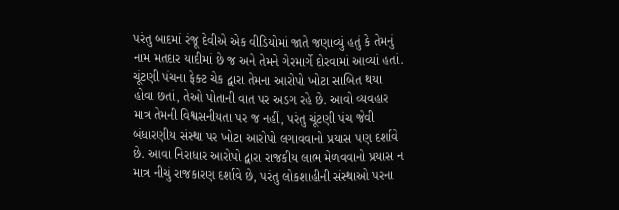પરંતુ બાદમાં રંજૂ દેવીએ એક વીડિયોમાં જાતે જણાવ્યું હતું કે તેમનું નામ મતદાર યાદીમાં છે જ અને તેમને ગેરમાર્ગે દોરવામાં આવ્યાં હતાં.
ચૂંટણી પંચના ફેક્ટ ચેક દ્વારા તેમના આરોપો ખોટા સાબિત થયા હોવા છતાં, તેઓ પોતાની વાત પર અડગ રહે છે. આવો વ્યવહાર માત્ર તેમની વિશ્વસનીયતા પર જ નહીં, પરંતુ ચૂંટણી પંચ જેવી બંધારણીય સંસ્થા પર ખોટા આરોપો લગાવવાનો પ્રયાસ પણ દર્શાવે છે. આવા નિરાધાર આરોપો દ્વારા રાજકીય લાભ મેળવવાનો પ્રયાસ ન માત્ર નીચું રાજકારણ દર્શાવે છે, પરંતુ લોકશાહીની સંસ્થાઓ પરના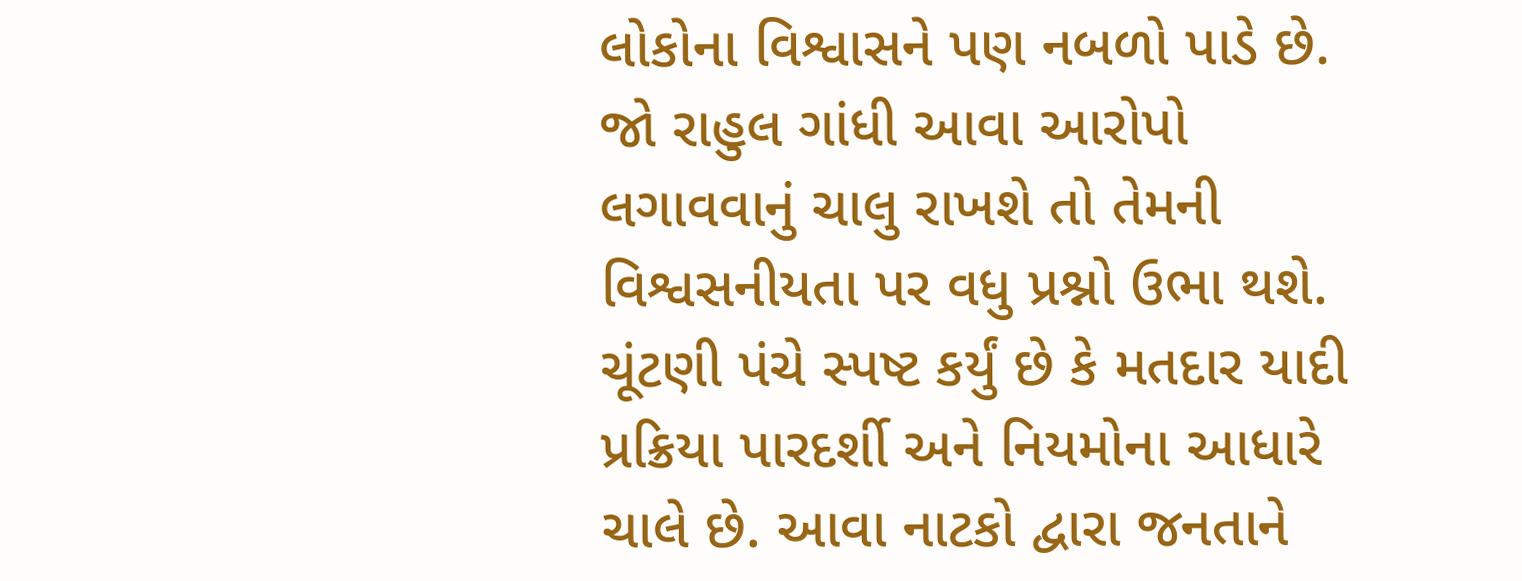લોકોના વિશ્વાસને પણ નબળો પાડે છે. જો રાહુલ ગાંધી આવા આરોપો લગાવવાનું ચાલુ રાખશે તો તેમની વિશ્વસનીયતા પર વધુ પ્રશ્નો ઉભા થશે. ચૂંટણી પંચે સ્પષ્ટ કર્યું છે કે મતદાર યાદી પ્રક્રિયા પારદર્શી અને નિયમોના આધારે ચાલે છે. આવા નાટકો દ્વારા જનતાને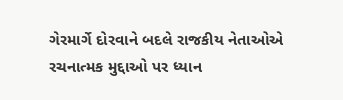ગેરમાર્ગે દોરવાને બદલે રાજકીય નેતાઓએ રચનાત્મક મુદ્દાઓ પર ધ્યાન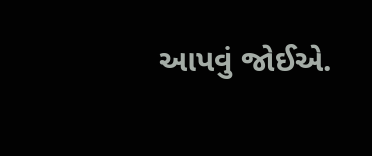આપવું જોઈએ.